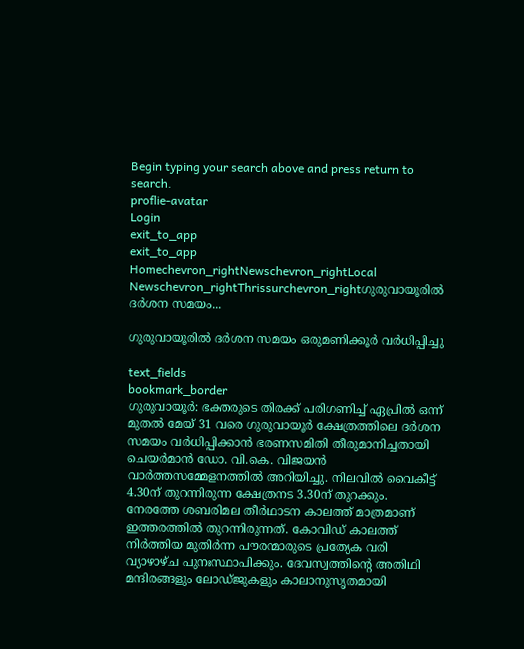Begin typing your search above and press return to search.
proflie-avatar
Login
exit_to_app
exit_to_app
Homechevron_rightNewschevron_rightLocal Newschevron_rightThrissurchevron_rightഗുരുവായൂരിൽ ദർശന സമയം...

ഗുരുവായൂരിൽ ദർശന സമയം ഒരുമണിക്കൂർ വർധിപ്പിച്ചു

text_fields
bookmark_border
ഗുരുവായൂര്‍: ഭക്തരുടെ തിരക്ക് പരിഗണിച്ച് ഏപ്രിൽ ഒന്ന് മുതൽ മേയ് 31 വരെ ഗുരുവായൂർ ക്ഷേത്രത്തിലെ ദർശന സമയം വർധിപ്പിക്കാൻ ഭരണസമിതി തീരുമാനിച്ചതായി ചെയർമാൻ ഡോ. വി.കെ. വിജയൻ വാർത്തസമ്മേളനത്തിൽ അറിയിച്ചു. നിലവിൽ വൈകീട്ട് 4.30ന് തുറന്നിരുന്ന ക്ഷേത്രനട 3.30ന് തുറക്കും. നേരത്തേ ശബരിമല തീർഥാടന കാലത്ത് മാത്രമാണ് ഇത്തരത്തിൽ തുറന്നിരുന്നത്. കോവിഡ് കാലത്ത് നിർത്തിയ മുതിർന്ന പൗരന്മാരുടെ പ്രത്യേക വരി വ്യാഴാഴ്ച പുനഃസ്ഥാപിക്കും. ദേവസ്വത്തിന്‍റെ അതിഥി മന്ദിരങ്ങളും ലോഡ്ജുകളും കാലാനുസൃതമായി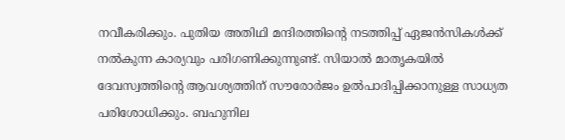നവീകരിക്കും. പുതിയ അതിഥി മന്ദിരത്തിന്‍റെ നടത്തിപ്പ് ഏജൻസികൾക്ക് നൽകുന്ന കാര്യവും പരിഗണിക്കുന്നുണ്ട്. സിയാൽ മാതൃകയിൽ ദേവസ്വത്തിന്‍റെ ആവശ്യത്തിന് സൗരോർജം ഉൽപാദിപ്പിക്കാനുള്ള സാധ്യത പരിശോധിക്കും. ബഹുനില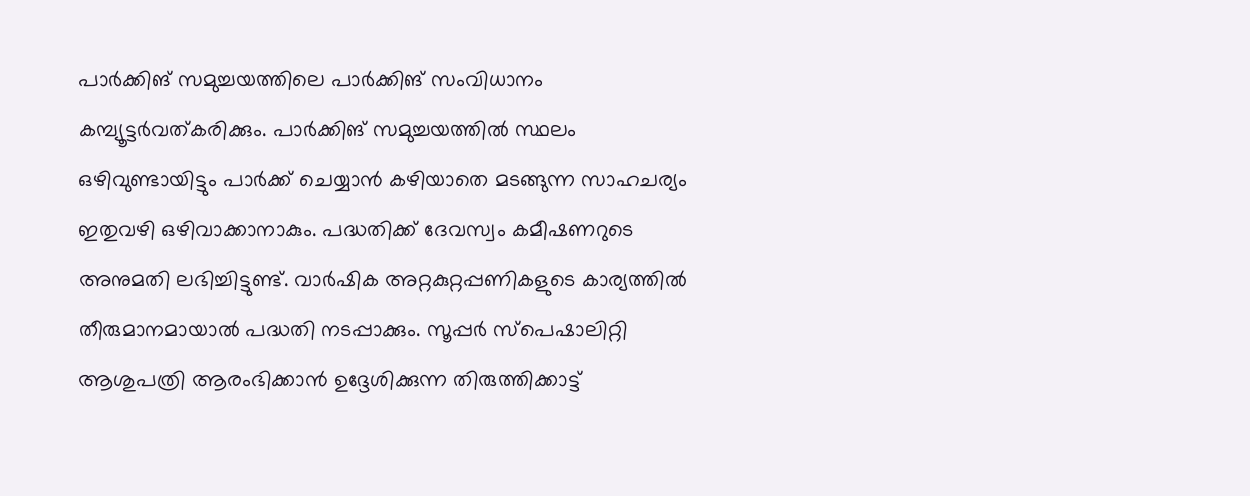പാർക്കിങ് സമുച്ചയത്തിലെ പാർക്കിങ് സംവിധാനം കമ്പ്യൂട്ടർവത്കരിക്കും. പാർക്കിങ് സമുച്ചയത്തിൽ സ്ഥലം ഒഴിവുണ്ടായിട്ടും പാർക്ക് ചെയ്യാൻ കഴിയാതെ മടങ്ങുന്ന സാഹചര്യം ഇതുവഴി ഒഴിവാക്കാനാകും. പദ്ധതിക്ക് ദേവസ്വം കമീഷണറുടെ അനുമതി ലഭിച്ചിട്ടുണ്ട്. വാർഷിക അറ്റകുറ്റപ്പണികളുടെ കാര്യത്തിൽ തീരുമാനമായാൽ പദ്ധതി നടപ്പാക്കും. സൂപ്പർ സ്പെഷാലിറ്റി ആശുപത്രി ആരംഭിക്കാൻ ഉദ്ദേശിക്കുന്ന തിരുത്തിക്കാട്ട്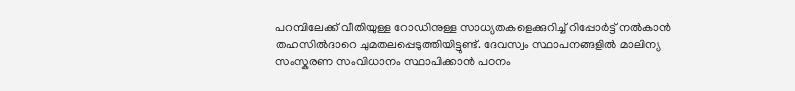പറമ്പിലേക്ക് വീതിയുള്ള റോഡിനുള്ള സാധ്യതകളെക്കുറിച്ച് റിപ്പോർട്ട് നൽകാൻ തഹസിൽദാറെ ചുമതലപ്പെടുത്തിയിട്ടുണ്ട്. ദേവസ്വം സ്ഥാപനങ്ങളിൽ മാലിന്യ സംസ്കരണ സംവിധാനം സ്ഥാപിക്കാൻ പഠനം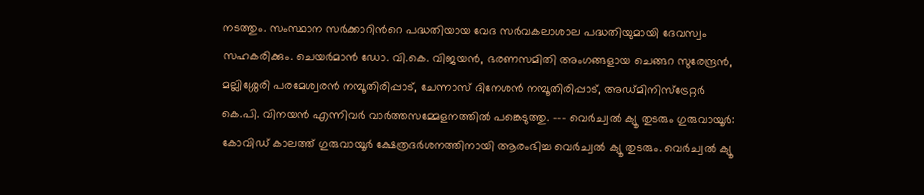നടത്തും. സംസ്ഥാന സർക്കാറിന്‍റെ പദ്ധതിയായ വേദ സർവകലാശാല പദ്ധതിയുമായി ദേവസ്വം സഹകരിക്കും. ചെയർമാൻ ഡോ. വി.കെ. വിജയൻ, ഭരണസമിതി അംഗങ്ങളായ ചെങ്ങറ സുരേന്ദ്രൻ, മല്ലിശ്ശേരി പരമേശ്വരൻ നമ്പൂതിരിപ്പാട്, ചേന്നാസ് ദിനേശൻ നമ്പൂതിരിപ്പാട്, അഡ്മിനിസ്ട്രേറ്റർ കെ.പി. വിനയൻ എന്നിവർ വാർത്തസമ്മേളനത്തിൽ പങ്കെടുത്തു. --- വെർച്വൽ ക്യൂ തുടരും ഗുരുവായൂര്‍: കോവിഡ് കാലത്ത് ഗുരുവായൂർ ക്ഷേത്രദർശനത്തിനായി ആരംഭിച്ച വെർച്വൽ ക്യൂ തുടരും. വെർച്വൽ ക്യൂ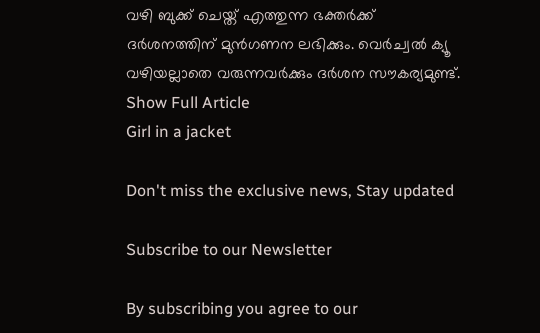വഴി ബുക്ക് ചെയ്ത് എത്തുന്ന ഭക്തർക്ക് ദർശനത്തിന് മുൻഗണന ലഭിക്കും. വെർച്വൽ ക്യൂ വഴിയല്ലാതെ വരുന്നവർക്കും ദർശന സൗകര്യമുണ്ട്.
Show Full Article
Girl in a jacket

Don't miss the exclusive news, Stay updated

Subscribe to our Newsletter

By subscribing you agree to our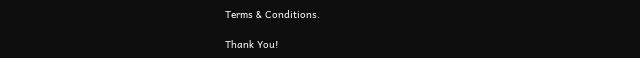Terms & Conditions.

Thank You!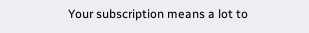Your subscription means a lot to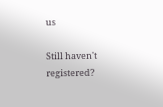us

Still haven't registered?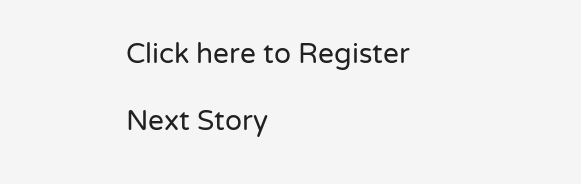Click here to Register

Next Story